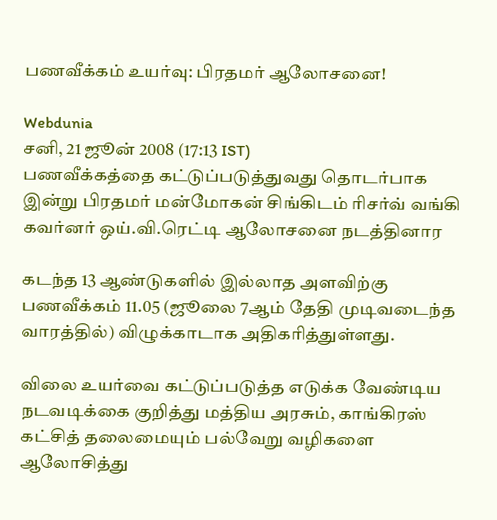பணவீக்கம் உயர்வு: பிரதமர் ஆலோசனை!

Webdunia
சனி, 21 ஜூன் 2008 (17:13 IST)
பணவீக்கத்தை கட்டுப்படுத்துவது தொடர்பாக இன்று பிரதமர் மன்மோகன் சிங்கிடம் ரிசர்வ் வங்கி கவர்னர் ஒய்.வி.ரெட்டி ஆலோசனை நடத்தினார

கடந்த 13 ஆண்டுகளில் இல்லாத அளவிற்கு பணவீக்கம் 11.05 (ஜூலை 7ஆம் தேதி முடிவடைந்த வாரத்தில்) விழுக்காடாக அதிகரித்துள்ளது.

விலை உயர்வை கட்டுப்படுத்த எடுக்க வேண்டிய நடவடிக்கை குறித்து மத்திய அரசும், காங்கிரஸ் கட்சித் தலைமையும் பல்வேறு வழிகளை ஆலோசித்து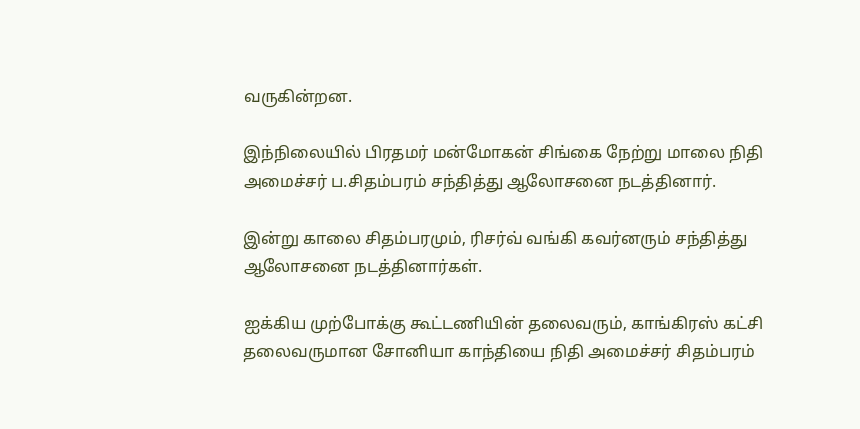வருகின்றன.

இந்நிலையில் பிரதமர் மன்மோகன் சிங்கை நேற்று மாலை நிதி அமைச்சர் ப.சிதம்பரம் சந்தித்து ஆலோசனை நடத்தினார்.

இன்று காலை சிதம்பரமும், ரிசர்வ் வங்கி கவர்னரும் சந்தித்து ஆலோசனை நடத்தினார்கள்.

ஐக்கிய முற்போக்கு கூட்டணியின் தலைவரும், காங்கிரஸ் கட்சி தலைவருமான சோனியா காந்தியை நிதி அமைச்சர் சிதம்பரம்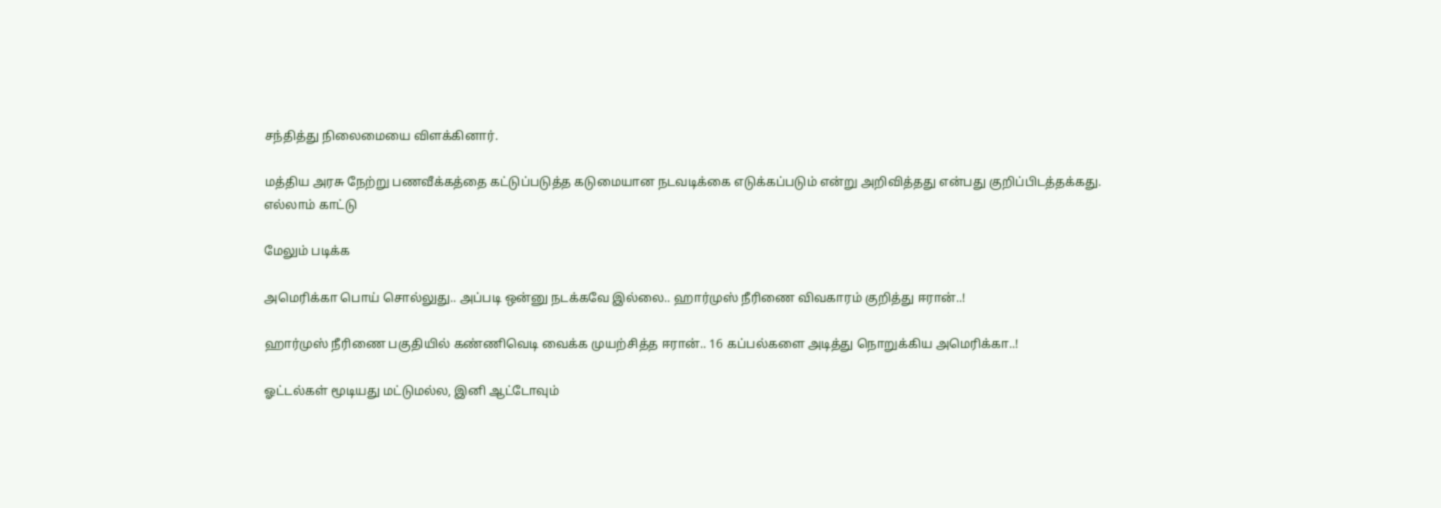சந்தித்து நிலைமையை விளக்கினார்.

மத்திய அரசு நேற்று பணவீக்கத்தை கட்டுப்படுத்த கடுமையான நடவடிக்கை எடுக்கப்படும் என்று அறிவித்தது என்பது குறிப்பிடத்தக்கது.
எல்லாம் காட்டு

மேலும் படிக்க

அமெரிக்கா பொய் சொல்லுது.. அப்படி ஒன்னு நடக்கவே இல்லை.. ஹார்முஸ் நீரிணை விவகாரம் குறித்து ஈரான்..!

ஹார்முஸ் நீரிணை பகுதியில் கண்ணிவெடி வைக்க முயற்சித்த ஈரான்.. 16 கப்பல்களை அடித்து நொறுக்கிய அமெரிக்கா..!

ஓட்டல்கள் மூடியது மட்டுமல்ல, இனி ஆட்டோவும்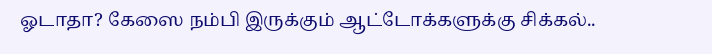ஓடாதா? கேஸை நம்பி இருக்கும் ஆட்டோக்களுக்கு சிக்கல்..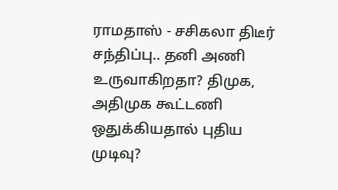ராமதாஸ் - சசிகலா திடீர் சந்திப்பு.. தனி அணி உருவாகிறதா? திமுக, அதிமுக கூட்டணி ஒதுக்கியதால் புதிய முடிவு?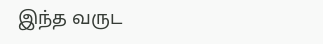இந்த வருட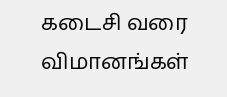கடைசி வரை விமானங்கள்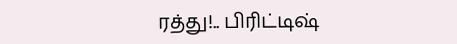ரத்து!.. பிரிட்டிஷ்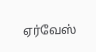ஏர்வேஸ்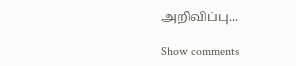அறிவிப்பு...

Show comments